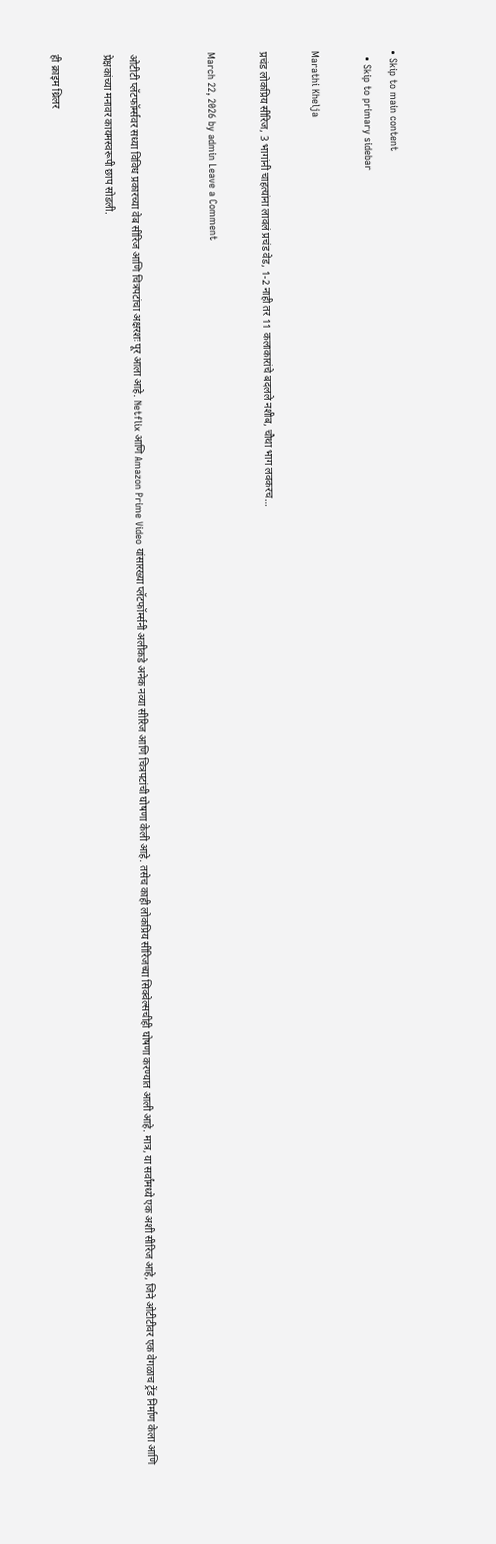• Skip to main content
  • Skip to primary sidebar

Marathi Khelja

प्रचंड लोकप्रिय सीरिज, 3 भागांनी चाहत्यांना लावलं प्रचंड वेड, 1-2 नाही तर 11 कलाकारांचे बदलले नशीब, चौथा भाग लवकरच…

March 22, 2026 by admin Leave a Comment


ओटीटी प्लॅटफॉर्म्सवर सध्या विविध प्रकारच्या वेब सीरिज आणि चित्रपटांचा अक्षरशः पूर आला आहे. Netflix आणि Amazon Prime Video यांसारख्या प्लॅटफॉर्म्सनी अलीकडे अनेक नव्या सीरिज आणि चित्रपटांची घोषणा केली आहे. तसेच काही लोकप्रिय सीरिजच्या सिक्वेल्सचीही घोषणा करण्यात आली आहे. मात्र, या सर्वांमध्ये एक अशी सीरिज आहे, जिने ओटीटीवर एक वेगळाच ट्रेंड निर्माण केला आणि प्रेक्षकांच्या मनावर कायमस्वरूपी छाप सोडली.

ही क्राइम थ्रिलर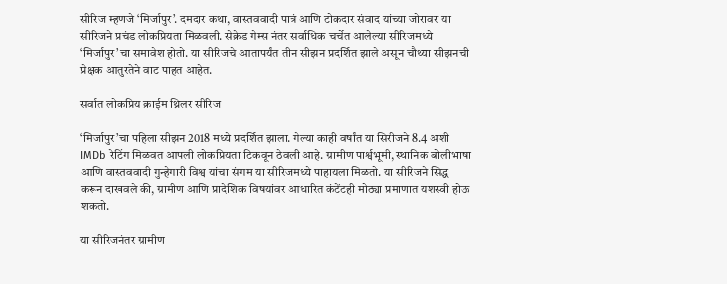सीरिज म्हणजे ‘मिर्जापुर’. दमदार कथा, वास्तववादी पात्रं आणि टोकदार संवाद यांच्या जोरावर या सीरिजने प्रचंड लोकप्रियता मिळवली. सेक्रेड गेम्स नंतर सर्वाधिक चर्चेत आलेल्या सीरिजमध्ये ‘मिर्जापुर’चा समावेश होतो. या सीरिजचे आतापर्यंत तीन सीझन प्रदर्शित झाले असून चौथ्या सीझनची प्रेक्षक आतुरतेने वाट पाहत आहेत.

सर्वात लोकप्रिय क्राईम थ्रिलर सीरिज

‘मिर्जापुर’चा पहिला सीझन 2018 मध्ये प्रदर्शित झाला. गेल्या काही वर्षांत या सिरीजने 8.4 अशी IMDb रेटिंग मिळवत आपली लोकप्रियता टिकवून ठेवली आहे. ग्रामीण पार्श्वभूमी, स्थानिक बोलीभाषा आणि वास्तववादी गुन्हेगारी विश्व यांचा संगम या सीरिजमध्ये पाहायला मिळतो. या सीरिजने सिद्ध करून दाखवले की, ग्रामीण आणि प्रादेशिक विषयांवर आधारित कंटेंटही मोठ्या प्रमाणात यशस्वी होऊ शकतो.

या सीरिजनंतर ग्रामीण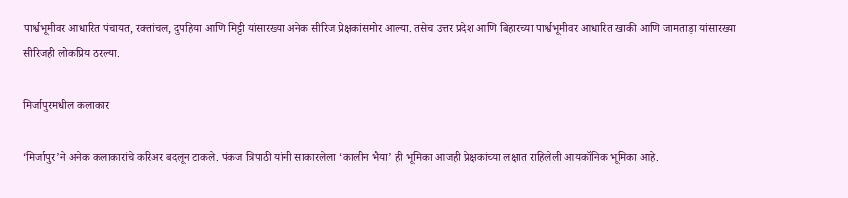पार्श्वभूमीवर आधारित पंचायत, रक्तांचल, दुपहिया आणि मिट्टी यांसारख्या अनेक सीरिज प्रेक्षकांसमोर आल्या. तसेच उत्तर प्रदेश आणि बिहारच्या पार्श्वभूमीवर आधारित खाकी आणि जामताड़ा यांसारख्या सीरिजही लोकप्रिय ठरल्या.

मिर्जापुरमधील कलाकार

‘मिर्जापुर’ने अनेक कलाकारांचे करिअर बदलून टाकले. पंकज त्रिपाठी यांनी साकारलेला ‘कालीन भैया’ ही भूमिका आजही प्रेक्षकांच्या लक्षात राहिलेली आयकॉनिक भूमिका आहे.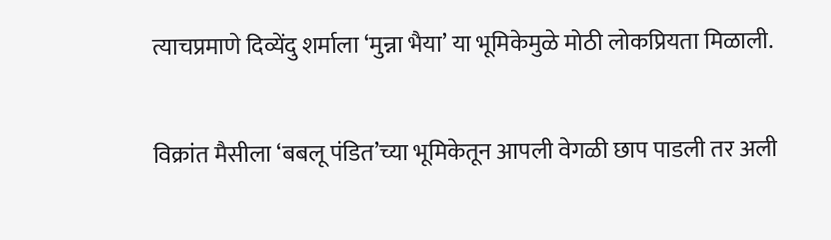त्याचप्रमाणे दिव्येंदु शर्माला ‘मुन्ना भैया’ या भूमिकेमुळे मोठी लोकप्रियता मिळाली.

विक्रांत मैसीला ‘बबलू पंडित’च्या भूमिकेतून आपली वेगळी छाप पाडली तर अली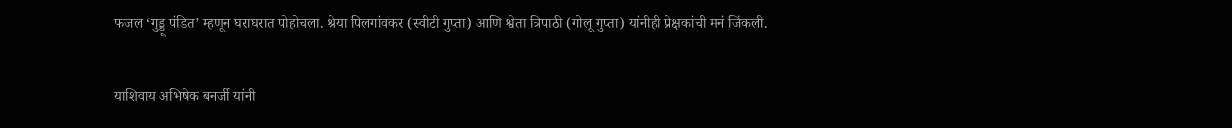फजल ‘गुड्डू पंडित’ म्हणून घराघरात पोहोचला. श्रेया पिलगांवकर (स्वीटी गुप्ता) आणि श्वेता त्रिपाठी (गोलू गुप्ता) यांनीही प्रेक्षकांची मनं जिंकली.

याशिवाय अभिषेक बनर्जी यांनी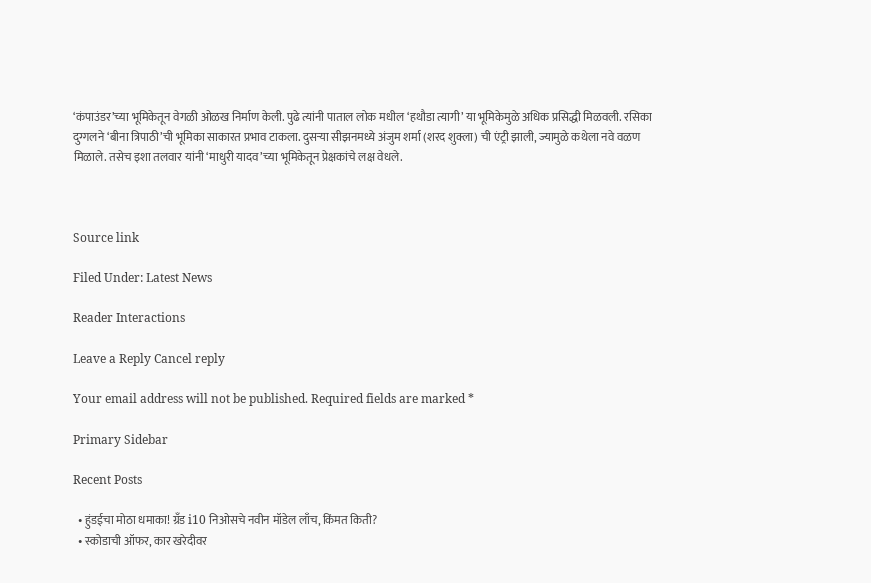‘कंपाउंडर’च्या भूमिकेतून वेगळी ओळख निर्माण केली. पुढे त्यांनी पाताल लोक मधील ‘हथौडा त्यागी’ या भूमिकेमुळे अधिक प्रसिद्धी मिळवली. रसिका दुग्गलने ‘बीना त्रिपाठी’ची भूमिका साकारत प्रभाव टाकला. दुसऱ्या सीझनमध्ये अंजुम शर्मा (शरद शुक्ला) ची एंट्री झाली, ज्यामुळे कथेला नवे वळण मिळाले. तसेच इशा तलवार यांनी ‘माधुरी यादव’च्या भूमिकेतून प्रेक्षकांचे लक्ष वेधले.



Source link

Filed Under: Latest News

Reader Interactions

Leave a Reply Cancel reply

Your email address will not be published. Required fields are marked *

Primary Sidebar

Recent Posts

  • हुंडईचा मोठा धमाका! ग्रँड i10 निओसचे नवीन मॉडेल लाँच, किंमत किती?
  • स्कोडाची ऑफर, कार खरेदीवर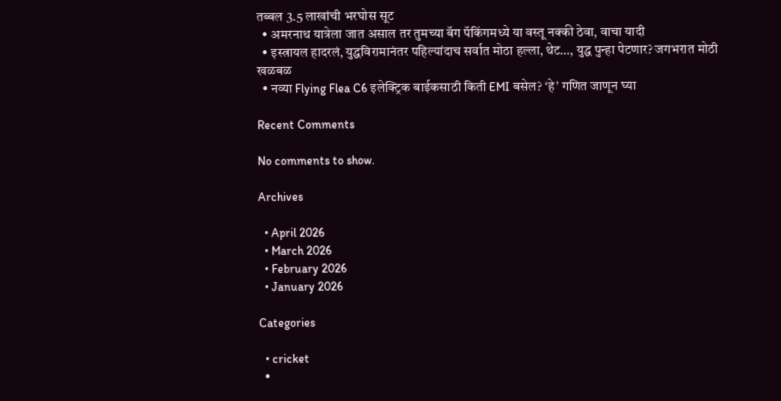तब्बल 3.5 लाखांची भरघोस सूट
  • अमरनाथ यात्रेला जात असाल तर तुमच्या बॅग पॅकिंगमध्ये या वस्तू नक्की ठेवा, वाचा यादी
  • इस्त्रायल हादरलं, युद्धविरामानंतर पहिल्यांदाच सर्वात मोठा हल्ला, थेट…, युद्ध पुन्हा पेटणार? जगभरात मोठी खळबळ
  • नव्या Flying Flea C6 इलेक्ट्रिक बाईकसाठी किती EMI बसेल? ‘हे’ गणित जाणून घ्या

Recent Comments

No comments to show.

Archives

  • April 2026
  • March 2026
  • February 2026
  • January 2026

Categories

  • cricket
  •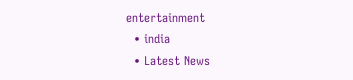entertainment
  • india
  • Latest News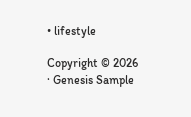• lifestyle

Copyright © 2026 · Genesis Sample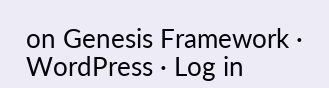on Genesis Framework · WordPress · Log in